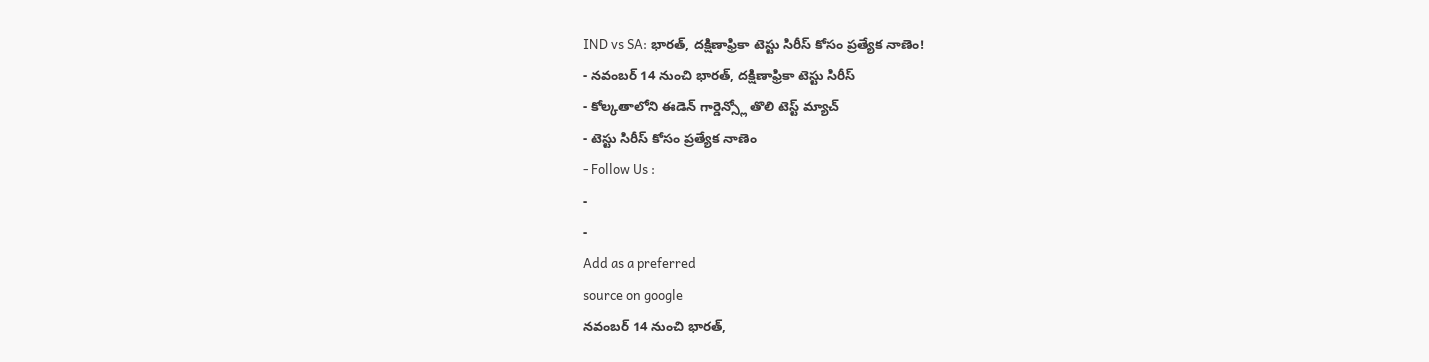IND vs SA: భారత్, దక్షిణాఫ్రికా టెస్టు సిరీస్ కోసం ప్రత్యేక నాణెం!
- నవంబర్ 14 నుంచి భారత్, దక్షిణాఫ్రికా టెస్టు సిరీస్
- కోల్కతాలోని ఈడెన్ గార్డెన్స్లో తొలి టెస్ట్ మ్యాచ్
- టెస్టు సిరీస్ కోసం ప్రత్యేక నాణెం
- Follow Us :
-
-
Add as a preferred
source on google
నవంబర్ 14 నుంచి భారత్,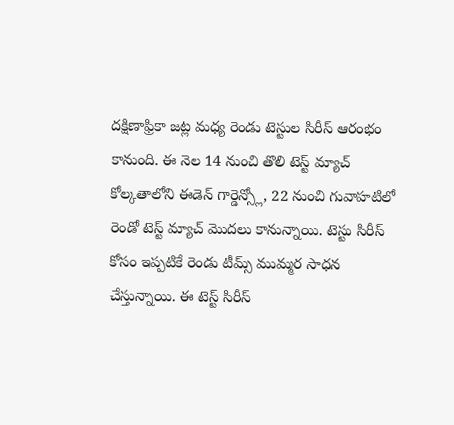దక్షిణాఫ్రికా జట్ల మధ్య రెండు టెస్టుల సిరీస్ ఆరంభం కానుంది. ఈ నెల 14 నుంచి తొలి టెస్ట్ మ్యాచ్ కోల్కతాలోని ఈడెన్ గార్డెన్స్లో, 22 నుంచి గువాహటిలో రెండో టెస్ట్ మ్యాచ్ మొదలు కానున్నాయి. టెస్టు సిరీస్ కోసం ఇప్పటికే రెండు టీమ్స్ ముమ్మర సాధన చేస్తున్నాయి. ఈ టెస్ట్ సిరీస్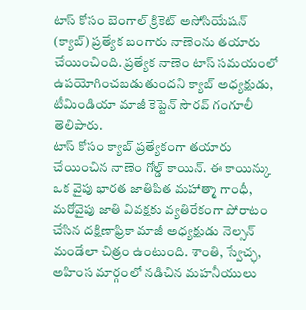టాస్ కోసం బెంగాల్ క్రికెట్ అసోసియేషన్ (క్యాబ్) ప్రత్యేక బంగారు నాణెంను తయారు చేయించింది. ప్రత్యేక నాణెం టాస్ సమయంలో ఉపయోగించబడుతుందని క్యాబ్ అధ్యక్షుడు, టీమిండియా మాజీ కెప్టెన్ సౌరవ్ గంగూలీ తెలిపారు.
టాస్ కోసం క్యాబ్ ప్రత్యేకంగా తయారు చేయించిన నాణెం గోల్డ్ కాయిన్. ఈ కాయిన్కు ఒక వైపు భారత జాతిపిత మహాత్మా గాంధీ, మరోవైపు జాతి వివక్షకు వ్యతిరేకంగా పోరాటం చేసిన దక్షిణాఫ్రికా మాజీ అధ్యక్షుడు నెల్సన్ మండేలా చిత్రం ఉంటుంది. శాంతి, స్వేచ్ఛ, అహింస మార్గంలో నడిచిన మహనీయులు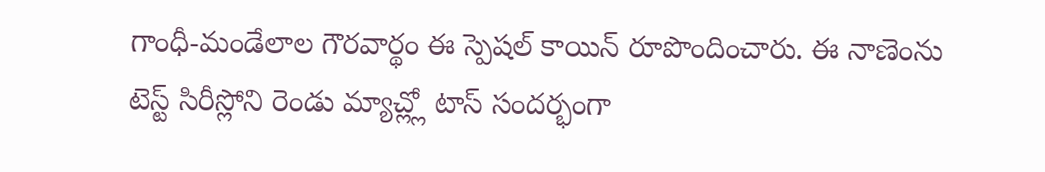గాంధీ-మండేలాల గౌరవార్థం ఈ స్పెషల్ కాయిన్ రూపొందించారు. ఈ నాణెంను టెస్ట్ సిరీస్లోని రెండు మ్యాచ్ల్లో టాస్ సందర్భంగా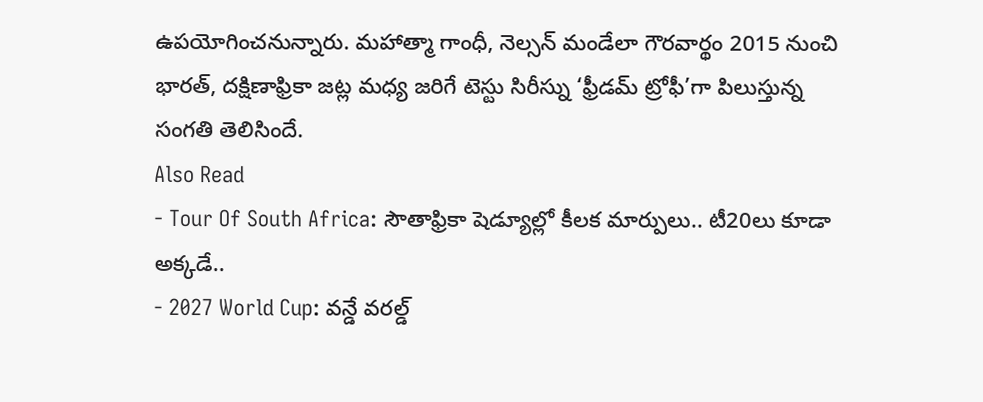ఉపయోగించనున్నారు. మహాత్మా గాంధీ, నెల్సన్ మండేలా గౌరవార్థం 2015 నుంచి భారత్, దక్షిణాఫ్రికా జట్ల మధ్య జరిగే టెస్టు సిరీస్ను ‘ఫ్రీడమ్ ట్రోఫీ’గా పిలుస్తున్న సంగతి తెలిసిందే.
Also Read
- Tour Of South Africa: సౌతాఫ్రికా షెడ్యూల్లో కీలక మార్పులు.. టీ20లు కూడా అక్కడే..
- 2027 World Cup: వన్డే వరల్డ్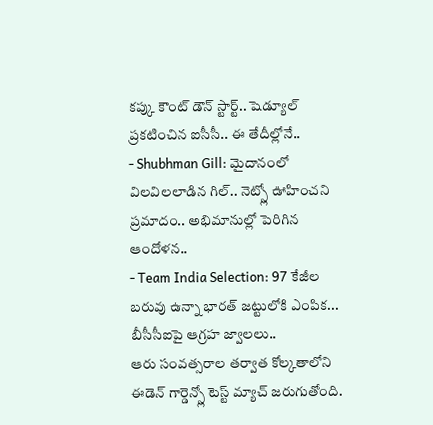కప్కు కౌంట్ డౌన్ స్టార్ట్.. షెడ్యూల్ ప్రకటించిన ఐసీసీ.. ఈ తేదీల్లోనే..
- Shubhman Gill: మైదానంలో విలవిలలాడిన గిల్.. నెట్స్లో ఊహించని ప్రమాదం.. అభిమానుల్లో పెరిగిన ఆందోళన..
- Team India Selection: 97 కేజీల బరువు ఉన్నా భారత్ జట్టులోకి ఎంపిక... బీసీసీఐపై ఆగ్రహ జ్వాలలు..
ఆరు సంవత్సరాల తర్వాత కోల్కతాలోని ఈడెన్ గార్డెన్స్లో టెస్ట్ మ్యాచ్ జరుగుతోంది.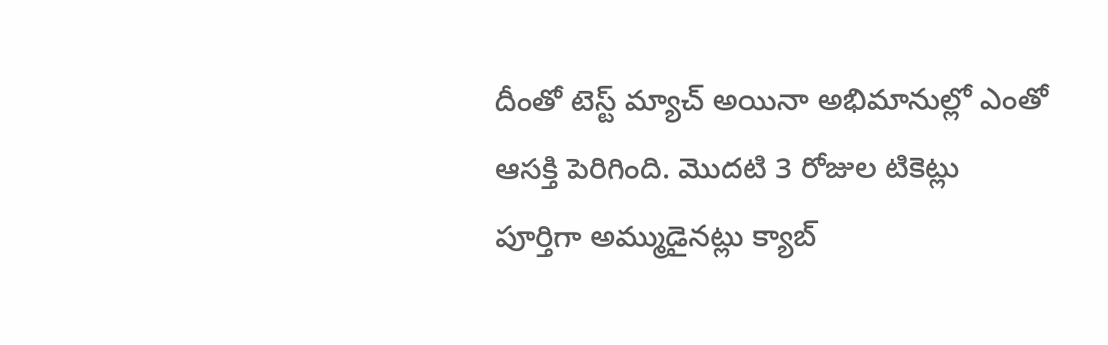దీంతో టెస్ట్ మ్యాచ్ అయినా అభిమానుల్లో ఎంతో ఆసక్తి పెరిగింది. మొదటి 3 రోజుల టికెట్లు పూర్తిగా అమ్ముడైనట్లు క్యాబ్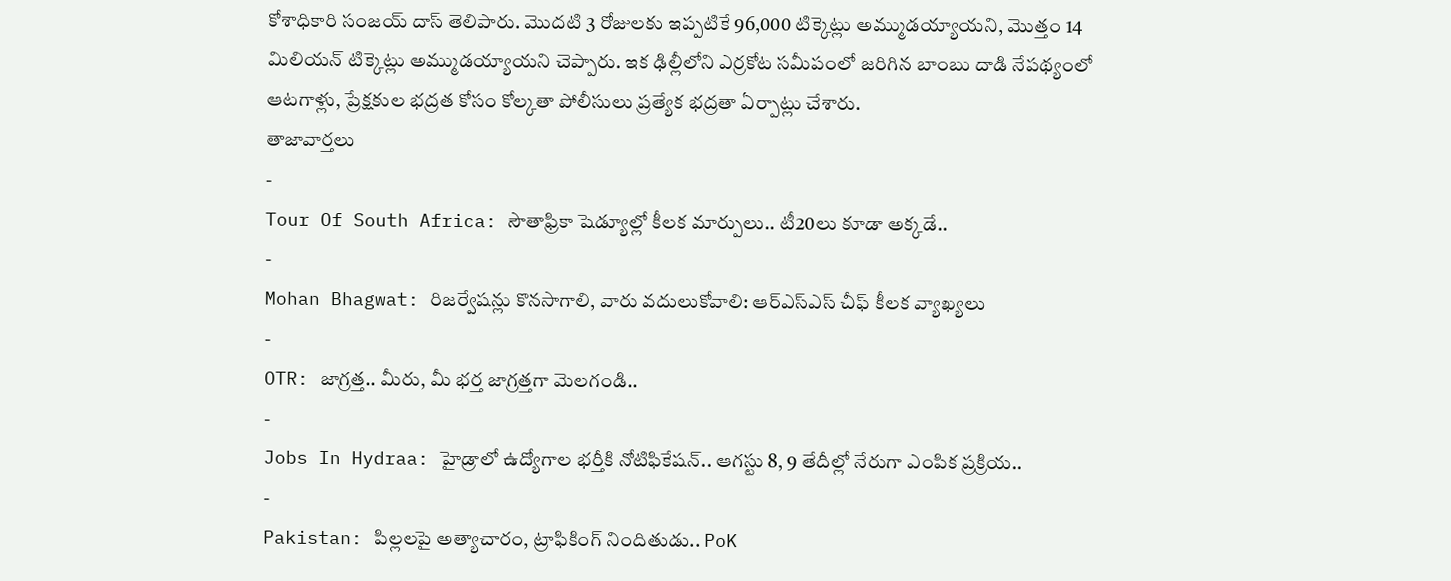కోశాధికారి సంజయ్ దాస్ తెలిపారు. మొదటి 3 రోజులకు ఇప్పటికే 96,000 టిక్కెట్లు అమ్ముడయ్యాయని, మొత్తం 14 మిలియన్ టిక్కెట్లు అమ్ముడయ్యాయని చెప్పారు. ఇక ఢిల్లీలోని ఎర్రకోట సమీపంలో జరిగిన బాంబు దాడి నేపథ్యంలో ఆటగాళ్లు, ప్రేక్షకుల భద్రత కోసం కోల్కతా పోలీసులు ప్రత్యేక భద్రతా ఏర్పాట్లు చేశారు.
తాజావార్తలు
-
Tour Of South Africa: సౌతాఫ్రికా షెడ్యూల్లో కీలక మార్పులు.. టీ20లు కూడా అక్కడే..
-
Mohan Bhagwat: రిజర్వేషన్లు కొనసాగాలి, వారు వదులుకోవాలి: ఆర్ఎస్ఎస్ చీఫ్ కీలక వ్యాఖ్యలు
-
OTR: జాగ్రత్త.. మీరు, మీ భర్త జాగ్రత్తగా మెలగండి..
-
Jobs In Hydraa: హైడ్రాలో ఉద్యోగాల భర్తీకి నోటిఫికేషన్.. ఆగస్టు 8, 9 తేదీల్లో నేరుగా ఎంపిక ప్రక్రియ..
-
Pakistan: పిల్లలపై అత్యాచారం, ట్రాఫికింగ్ నిందితుడు.. PoK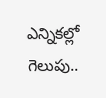ఎన్నికల్లో గెలుపు..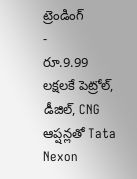ట్రెండింగ్
-
రూ.9.99 లక్షలకే పెట్రోల్, డీజిల్, CNG ఆప్షన్లతో Tata Nexon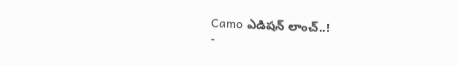Camo ఎడిషన్ లాంచ్..!
-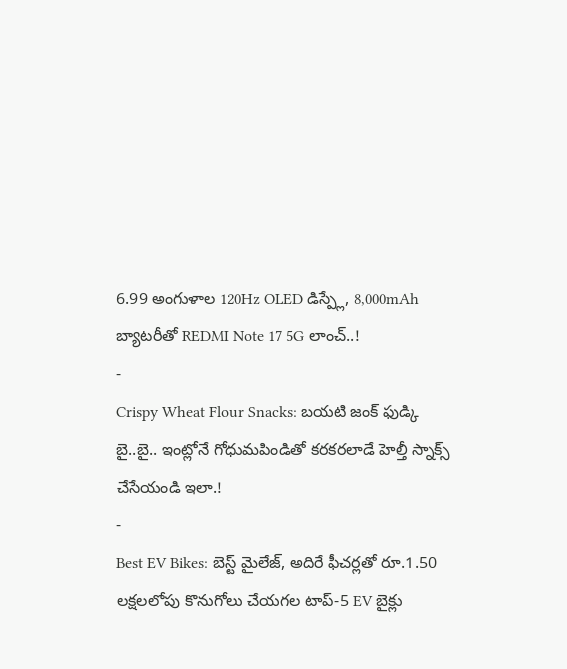6.99 అంగుళాల 120Hz OLED డిస్ప్లే, 8,000mAh బ్యాటరీతో REDMI Note 17 5G లాంచ్..!
-
Crispy Wheat Flour Snacks: బయటి జంక్ ఫుడ్కి బై..బై.. ఇంట్లోనే గోధుమపిండితో కరకరలాడే హెల్తీ స్నాక్స్ చేసేయండి ఇలా.!
-
Best EV Bikes: బెస్ట్ మైలేజ్, అదిరే ఫీచర్లతో రూ.1.50 లక్షలలోపు కొనుగోలు చేయగల టాప్-5 EV బైక్లు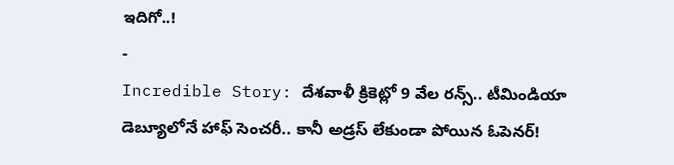ఇదిగో..!
-
Incredible Story: దేశవాళీ క్రికెట్లో 9 వేల రన్స్.. టీమిండియా డెబ్యూలోనే హాఫ్ సెంచరీ.. కానీ అడ్రస్ లేకుండా పోయిన ఓపెనర్!